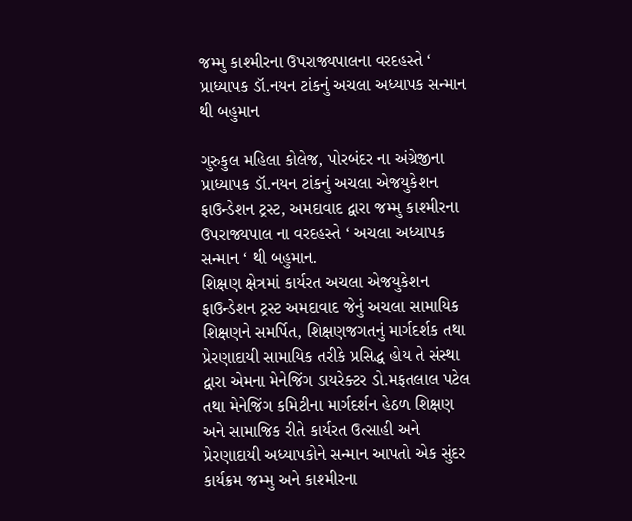જમ્મુ કાશ્મીરના ઉપરાજ્યપાલના વરદહસ્તે ‘ પ્રાધ્યાપક ડૉ.નયન ટાંકનું અચલા અધ્યાપક સન્માન થી બહુમાન

ગુરુકુલ મહિલા કોલેજ, પોરબંદર ના અંગ્રેજીના પ્રાધ્યાપક ડૉ.નયન ટાંકનું અચલા એજયુકેશન ફાઉન્ડેશન ટ્રસ્ટ, અમદાવાદ દ્વારા જમ્મુ કાશ્મીરના ઉપરાજ્યપાલ ના વરદહસ્તે ‘ અચલા અધ્યાપક સન્માન ‘ થી બહુમાન.
શિક્ષણ ક્ષેત્રમાં કાર્યરત અચલા એજયુકેશન ફાઉન્ડેશન ટ્રસ્ટ અમદાવાદ જેનું અચલા સામાયિક શિક્ષણને સમર્પિત, શિક્ષણજગતનું માર્ગદર્શક તથા પ્રેરણાદાયી સામાયિક તરીકે પ્રસિદ્ધ હોય તે સંસ્થા દ્વારા એમના મેનેજિંગ ડાયરેક્ટર ડો.મફતલાલ પટેલ તથા મેનેજિંગ કમિટીના માર્ગદર્શન હેઠળ શિક્ષણ અને સામાજિક રીતે કાર્યરત ઉત્સાહી અને પ્રેરણાદાયી અધ્યાપકોને સન્માન આપતો એક સુંદર કાર્યક્રમ જમ્મુ અને કાશ્મીરના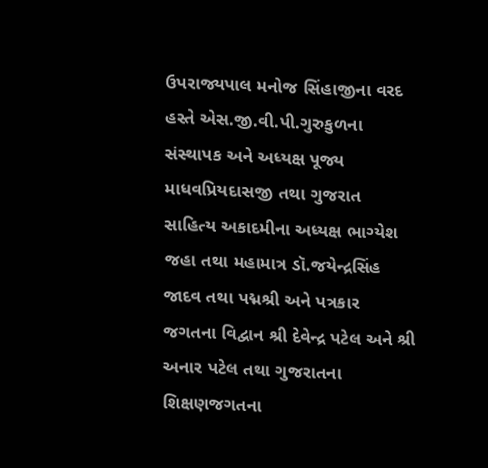ઉપરાજ્યપાલ મનોજ સિંહાજીના વરદ હસ્તે એસ.જી.વી.પી.ગુરુકુળના સંસ્થાપક અને અધ્યક્ષ પૂજ્ય માધવપ્રિયદાસજી તથા ગુજરાત સાહિત્ય અકાદમીના અધ્યક્ષ ભાગ્યેશ જહા તથા મહામાત્ર ડૉ.જયેન્દ્રસિંહ જાદવ તથા પદ્મશ્રી અને પત્રકાર જગતના વિદ્વાન શ્રી દેવેન્દ્ર પટેલ અને શ્રી અનાર પટેલ તથા ગુજરાતના શિક્ષણજગતના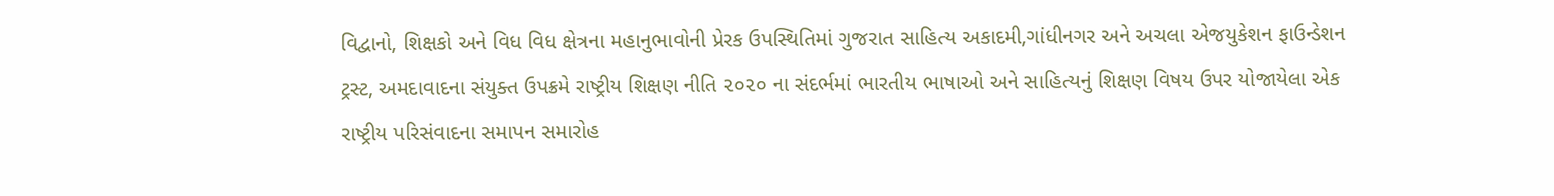વિદ્વાનો, શિક્ષકો અને વિધ વિધ ક્ષેત્રના મહાનુભાવોની પ્રેરક ઉપસ્થિતિમાં ગુજરાત સાહિત્ય અકાદમી,ગાંધીનગર અને અચલા એજયુકેશન ફાઉન્ડેશન ટ્રસ્ટ, અમદાવાદના સંયુક્ત ઉપક્રમે રાષ્ટ્રીય શિક્ષણ નીતિ ૨૦૨૦ ના સંદર્ભમાં ભારતીય ભાષાઓ અને સાહિત્યનું શિક્ષણ વિષય ઉપર યોજાયેલા એક રાષ્ટ્રીય પરિસંવાદના સમાપન સમારોહ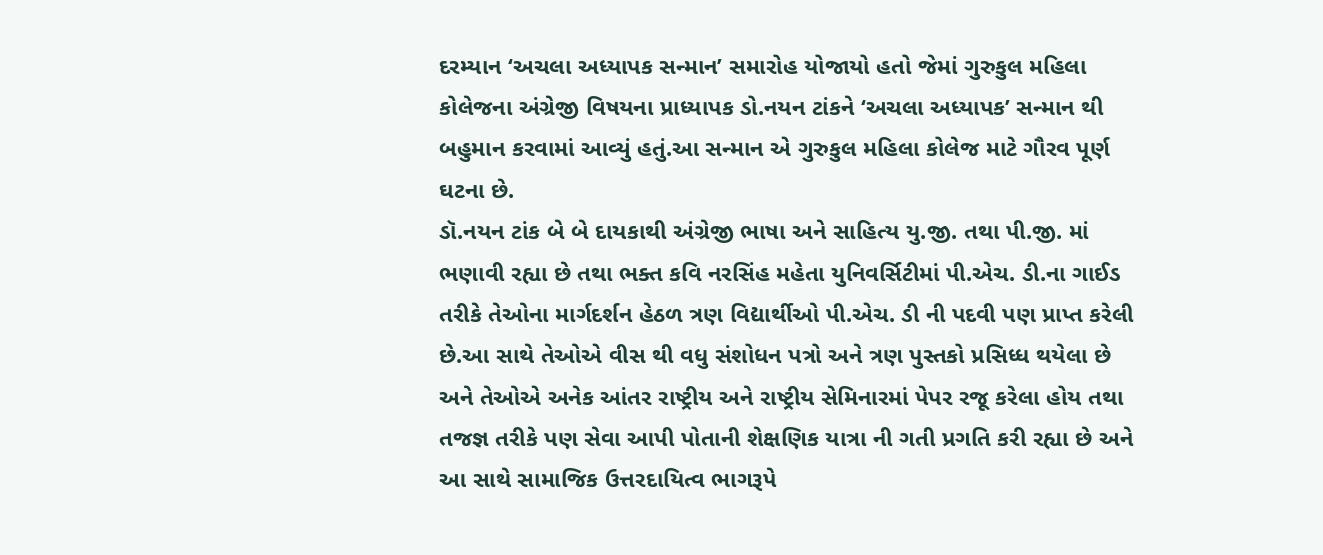દરમ્યાન ‘અચલા અધ્યાપક સન્માન’ સમારોહ યોજાયો હતો જેમાં ગુરુકુલ મહિલા કોલેજના અંગ્રેજી વિષયના પ્રાધ્યાપક ડો.નયન ટાંકને ‘અચલા અધ્યાપક’ સન્માન થી બહુમાન કરવામાં આવ્યું હતું.આ સન્માન એ ગુરુકુલ મહિલા કોલેજ માટે ગૌરવ પૂર્ણ ઘટના છે.
ડૉ.નયન ટાંક બે બે દાયકાથી અંગ્રેજી ભાષા અને સાહિત્ય યુ.જી. તથા પી.જી. માં ભણાવી રહ્યા છે તથા ભક્ત કવિ નરસિંહ મહેતા યુનિવર્સિટીમાં પી.એચ. ડી.ના ગાઈડ તરીકે તેઓના માર્ગદર્શન હેઠળ ત્રણ વિદ્યાર્થીઓ પી.એચ. ડી ની પદવી પણ પ્રાપ્ત કરેલી છે.આ સાથે તેઓએ વીસ થી વધુ સંશોધન પત્રો અને ત્રણ પુસ્તકો પ્રસિધ્ધ થયેલા છે અને તેઓએ અનેક આંતર રાષ્ટ્રીય અને રાષ્ટ્રીય સેમિનારમાં પેપર રજૂ કરેલા હોય તથા તજજ્ઞ તરીકે પણ સેવા આપી પોતાની શેક્ષણિક યાત્રા ની ગતી પ્રગતિ કરી રહ્યા છે અને આ સાથે સામાજિક ઉત્તરદાયિત્વ ભાગરૂપે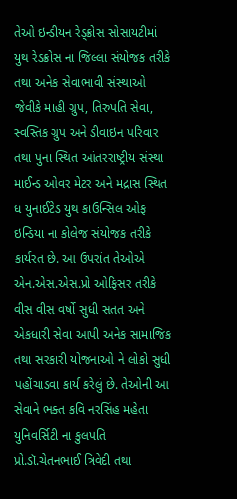તેઓ ઇન્ડીયન રેડ્ક્રોસ સોસાયટીમાં યુથ રેડક્રોસ ના જિલ્લા સંયોજક તરીકે તથા અનેક સેવાભાવી સંસ્થાઓ જેવીકે માહી ગ્રુપ, તિરુપતિ સેવા, સ્વસ્તિક ગ્રુપ અને ડીવાઇન પરિવાર તથા પુના સ્થિત આંતરરાષ્ટ્રીય સંસ્થા માઈન્ડ ઓવર મેટર અને મદ્રાસ સ્થિત ધ યુનાઈટેડ યુથ કાઉન્સિલ ઓફ ઇન્ડિયા ના કોલેજ સંયોજક તરીકે કાર્યરત છે. આ ઉપરાંત તેઓએ એન.એસ.એસ.પ્રો ઓફિસર તરીકે વીસ વીસ વર્ષો સુધી સતત અને એકધારી સેવા આપી અનેક સામાજિક તથા સરકારી યોજનાઓ ને લોકો સુધી પહોંચાડવા કાર્ય કરેલું છે. તેઓની આ સેવાને ભક્ત કવિ નરસિંહ મહેતા યુનિવર્સિટી ના કુલપતિ પ્રો.ડૉ.ચેતનભાઈ ત્રિવેદી તથા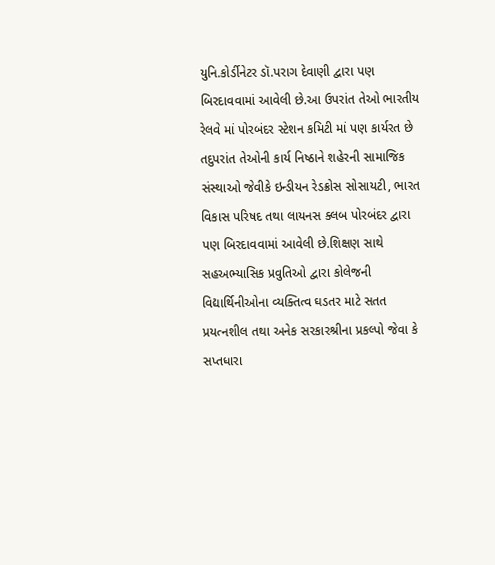યુનિ.કોર્ડીનેટર ડૉ.પરાગ દેવાણી દ્વારા પણ બિરદાવવામાં આવેલી છે.આ ઉપરાંત તેઓ ભારતીય રેલવે માં પોરબંદર સ્ટેશન કમિટી માં પણ કાર્યરત છે તદુપરાંત તેઓની કાર્ય નિષ્ઠાને શહેરની સામાજિક સંસ્થાઓ જેવીકે ઇન્ડીયન રેડક્રોસ સોસાયટી, ભારત વિકાસ પરિષદ તથા લાયનસ ક્લબ પોરબંદર દ્વારા પણ બિરદાવવામાં આવેલી છે.શિક્ષણ સાથે સહઅભ્યાસિક પ્રવુતિઓ દ્વારા કોલેજની વિદ્યાર્થિનીઓના વ્યક્તિત્વ ઘડતર માટે સતત પ્રયત્નશીલ તથા અનેક સરકારશ્રીના પ્રકલ્પો જેવા કે સપ્તધારા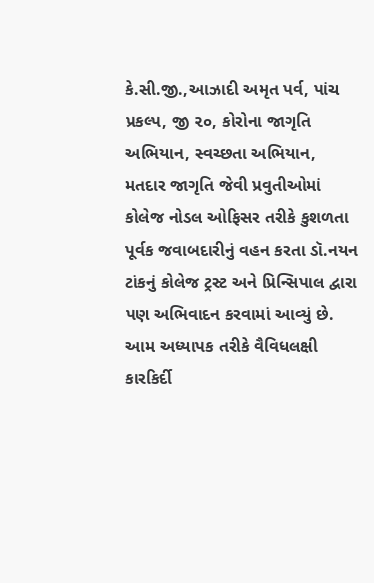કે.સી.જી.,આઝાદી અમૃત પર્વ, પાંચ પ્રકલ્પ, જી ૨૦, કોરોના જાગૃતિ અભિયાન, સ્વચ્છતા અભિયાન, મતદાર જાગૃતિ જેવી પ્રવુતીઓમાં કોલેજ નોડલ ઓફિસર તરીકે કુશળતા પૂર્વક જવાબદારીનું વહન કરતા ડૉ.નયન ટાંકનું કોલેજ ટ્રસ્ટ અને પ્રિન્સિપાલ દ્વારા પણ અભિવાદન કરવામાં આવ્યું છે.
આમ અધ્યાપક તરીકે વૈવિધલક્ષી કારકિર્દી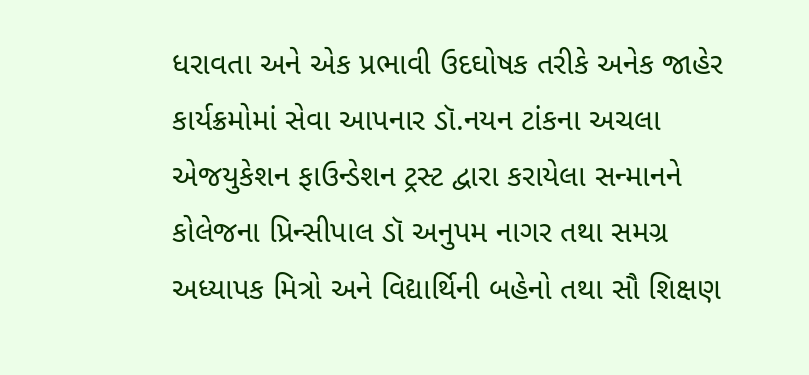ધરાવતા અને એક પ્રભાવી ઉદઘોષક તરીકે અનેક જાહેર કાર્યક્રમોમાં સેવા આપનાર ડૉ.નયન ટાંકના અચલા એજયુકેશન ફાઉન્ડેશન ટ્રસ્ટ દ્વારા કરાયેલા સન્માનને કોલેજના પ્રિન્સીપાલ ડૉ અનુપમ નાગર તથા સમગ્ર અધ્યાપક મિત્રો અને વિદ્યાર્થિની બહેનો તથા સૌ શિક્ષણ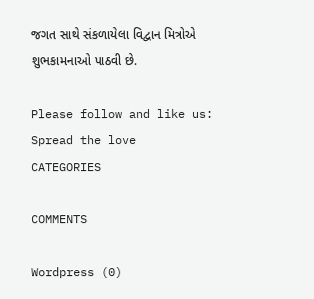જગત સાથે સંકળાયેલા વિદ્વાન મિત્રોએ શુભકામનાઓ પાઠવી છે.

Please follow and like us:
Spread the love
CATEGORIES

COMMENTS

Wordpress (0)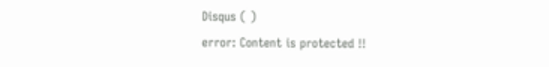Disqus ( )
error: Content is protected !!